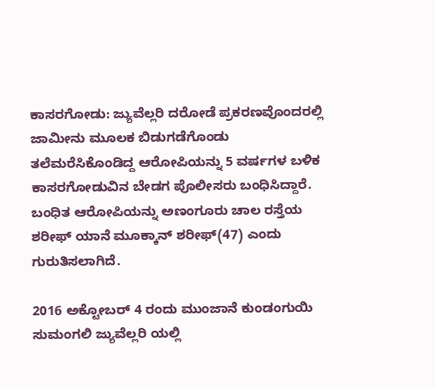ಕಾಸರಗೋಡು: ಜ್ಯುವೆಲ್ಲರಿ ದರೋಡೆ ಪ್ರಕರಣವೊಂದರಲ್ಲಿ ಜಾಮೀನು ಮೂಲಕ ಬಿಡುಗಡೆಗೊಂಡು ತಲೆಮರೆಸಿಕೊಂಡಿದ್ದ ಆರೋಪಿಯನ್ನು 5 ವರ್ಷಗಳ ಬಳಿಕ ಕಾಸರಗೋಡುವಿನ ಬೇಡಗ ಪೊಲೀಸರು ಬಂಧಿಸಿದ್ದಾರೆ.
ಬಂಧಿತ ಆರೋಪಿಯನ್ನು ಅಣಂಗೂರು ಚಾಲ ರಸ್ತೆಯ ಶರೀಫ್ ಯಾನೆ ಮೂಕ್ಕಾನ್ ಶರೀಫ್(47) ಎಂದು ಗುರುತಿಸಲಾಗಿದೆ.

2016 ಅಕ್ಟೋಬರ್ 4 ರಂದು ಮುಂಜಾನೆ ಕುಂಡಂಗುಯಿ ಸುಮಂಗಲಿ ಜ್ಯುವೆಲ್ಲರಿ ಯಲ್ಲಿ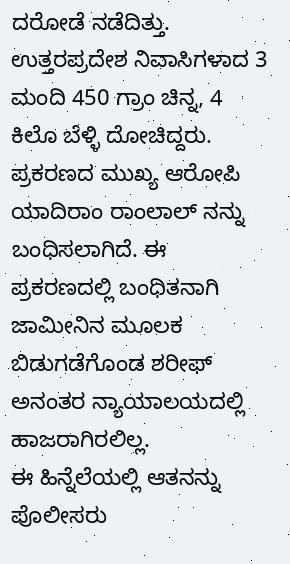ದರೋಡೆ ನಡೆದಿತ್ತು. ಉತ್ತರಪ್ರದೇಶ ನಿವಾಸಿಗಳಾದ 3 ಮಂದಿ 450 ಗ್ರಾಂ ಚಿನ್ನ, 4 ಕಿಲೊ ಬೆಳ್ಳಿ ದೋಚಿದ್ದರು. ಪ್ರಕರಣದ ಮುಖ್ಯ ಆರೋಪಿ ಯಾದಿರಾಂ ರಾಂಲಾಲ್ ನನ್ನು ಬಂಧಿಸಲಾಗಿದೆ. ಈ ಪ್ರಕರಣದಲ್ಲಿ ಬಂಧಿತನಾಗಿ ಜಾಮೀನಿನ ಮೂಲಕ ಬಿಡುಗಡೆಗೊಂಡ ಶರೀಫ್ ಅನಂತರ ನ್ಯಾಯಾಲಯದಲ್ಲಿ ಹಾಜರಾಗಿರಲಿಲ್ಲ.
ಈ ಹಿನ್ನೆಲೆಯಲ್ಲಿ ಆತನನ್ನು ಪೊಲೀಸರು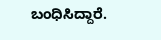ಬಂಧಿಸಿದ್ದಾರೆ.